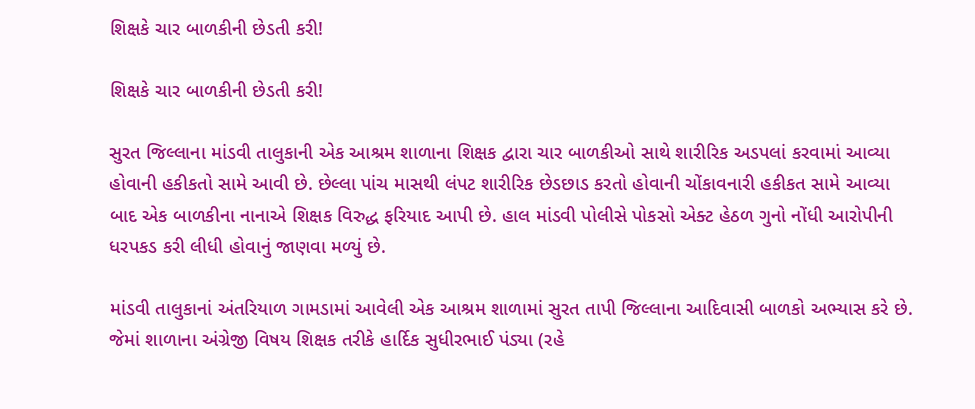શિક્ષકે ચાર બાળકીની છેડતી કરી!

શિક્ષકે ચાર બાળકીની છેડતી કરી!

સુરત જિલ્લાના માંડવી તાલુકાની એક આશ્રમ શાળાના શિક્ષક દ્વારા ચાર બાળકીઓ સાથે શારીરિક અડપલાં કરવામાં આવ્યા હોવાની હકીકતો સામે આવી છે. છેલ્લા પાંચ માસથી લંપટ શારીરિક છેડછાડ કરતો હોવાની ચોંકાવનારી હકીકત સામે આવ્યા બાદ એક બાળકીના નાનાએ શિક્ષક વિરુદ્ધ ફરિયાદ આપી છે. હાલ માંડવી પોલીસે પોકસો એક્ટ હેઠળ ગુનો નોંધી આરોપીની ધરપકડ કરી લીધી હોવાનું જાણવા મળ્યું છે.

માંડવી તાલુકાનાં અંતરિયાળ ગામડામાં આવેલી એક આશ્રમ શાળામાં સુરત તાપી જિલ્લાના આદિવાસી બાળકો અભ્યાસ કરે છે. જેમાં શાળાના અંગ્રેજી વિષય શિક્ષક તરીકે હાર્દિક સુધીરભાઈ પંડ્યા (રહે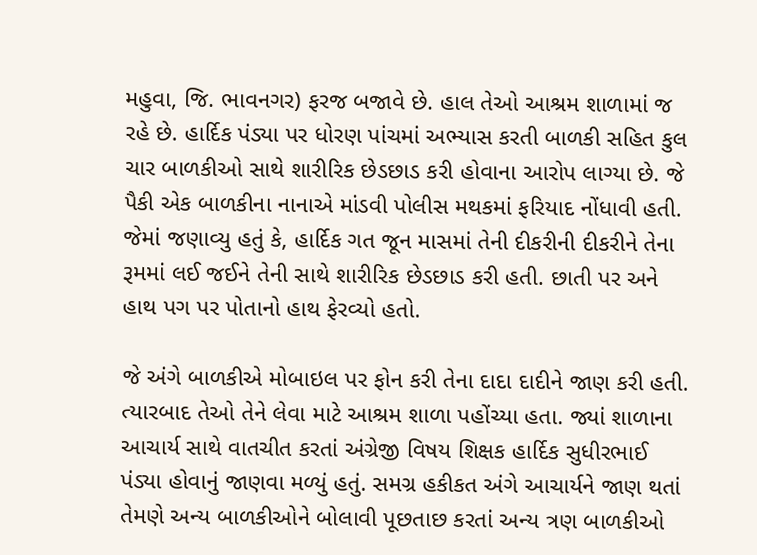મહુવા, જિ. ભાવનગર) ફરજ બજાવે છે. હાલ તેઓ આશ્રમ શાળામાં જ રહે છે. હાર્દિક પંડ્યા પર ધોરણ પાંચમાં અભ્યાસ કરતી બાળકી સહિત કુલ ચાર બાળકીઓ સાથે શારીરિક છેડછાડ કરી હોવાના આરોપ લાગ્યા છે. જે પૈકી એક બાળકીના નાનાએ માંડવી પોલીસ મથકમાં ફરિયાદ નોંધાવી હતી. જેમાં જણાવ્યુ હતું કે, હાર્દિક ગત જૂન માસમાં તેની દીકરીની દીકરીને તેના રૂમમાં લઈ જઈને તેની સાથે શારીરિક છેડછાડ કરી હતી. છાતી પર અને હાથ પગ પર પોતાનો હાથ ફેરવ્યો હતો.

જે અંગે બાળકીએ મોબાઇલ પર ફોન કરી તેના દાદા દાદીને જાણ કરી હતી. ત્યારબાદ તેઓ તેને લેવા માટે આશ્રમ શાળા પહોંચ્યા હતા. જ્યાં શાળાના આચાર્ય સાથે વાતચીત કરતાં અંગ્રેજી વિષય શિક્ષક હાર્દિક સુધીરભાઈ પંડ્યા હોવાનું જાણવા મળ્યું હતું. સમગ્ર હકીકત અંગે આચાર્યને જાણ થતાં તેમણે અન્ય બાળકીઓને બોલાવી પૂછતાછ કરતાં અન્ય ત્રણ બાળકીઓ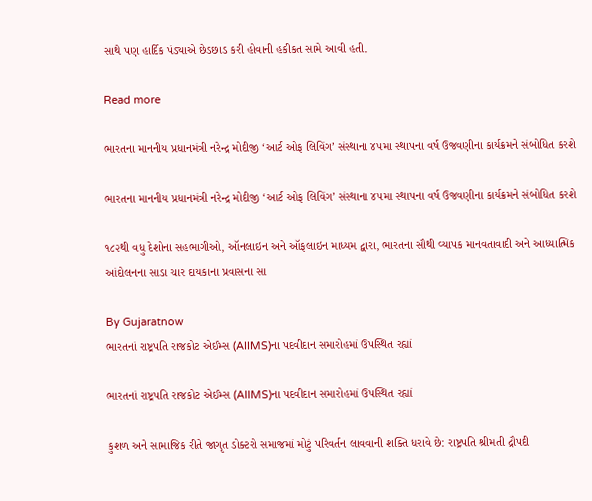સાથે પણ હાર્દિક પંડ્યાએ છેડછાડ કરી હોવાની હકીકત સામે આવી હતી.

Read more

ભારતના માનનીય પ્રધાનમંત્રી નરેન્દ્ર મોદીજી ‘આર્ટ ઓફ લિવિંગ’ સંસ્થાના ૪૫મા સ્થાપના વર્ષ ઉજવણીના કાર્યક્રમને સંબોધિત કરશે

ભારતના માનનીય પ્રધાનમંત્રી નરેન્દ્ર મોદીજી ‘આર્ટ ઓફ લિવિંગ’ સંસ્થાના ૪૫મા સ્થાપના વર્ષ ઉજવણીના કાર્યક્રમને સંબોધિત કરશે

૧૮૨થી વધુ દેશોના સહભાગીઓ, ઑનલાઇન અને ઑફલાઇન માધ્યમ દ્વારા, ભારતના સૌથી વ્યાપક માનવતાવાદી અને આધ્યાત્મિક આંદોલનના સાડા ચાર દાયકાના પ્રવાસના સા

By Gujaratnow
ભારતનાં રાષ્ટ્રપતિ રાજકોટ એઈમ્સ (AIIMS)ના પદવીદાન સમારોહમાં ઉપસ્થિત રહ્યાં

ભારતનાં રાષ્ટ્રપતિ રાજકોટ એઈમ્સ (AIIMS)ના પદવીદાન સમારોહમાં ઉપસ્થિત રહ્યાં

કુશળ અને સામાજિક રીતે જાગૃત ડોક્ટરો સમાજમાં મોટું પરિવર્તન લાવવાની શક્તિ ધરાવે છે: રાષ્ટ્રપતિ શ્રીમતી દ્રૌપદી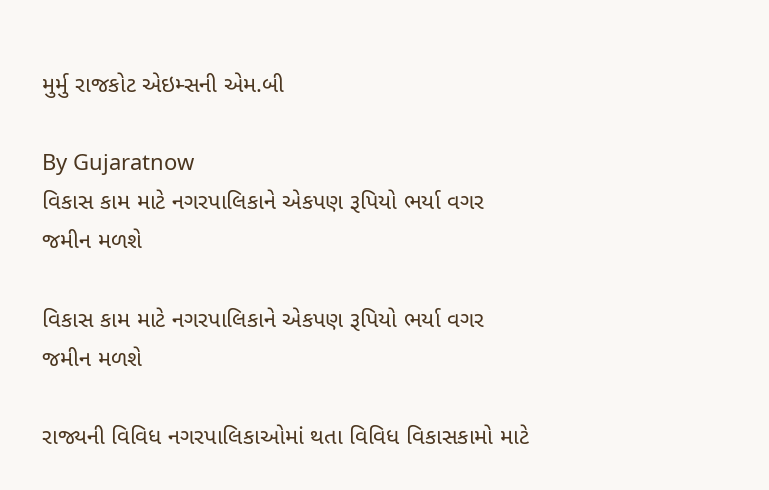મુર્મુ રાજકોટ એઇમ્સની એમ.બી

By Gujaratnow
વિકાસ કામ માટે નગરપાલિકાને એકપણ રૂપિયો ભર્યા વગર જમીન મળશે

વિકાસ કામ માટે નગરપાલિકાને એકપણ રૂપિયો ભર્યા વગર જમીન મળશે

રાજ્યની વિવિધ નગરપાલિકાઓમાં થતા વિવિધ વિકાસકામો માટે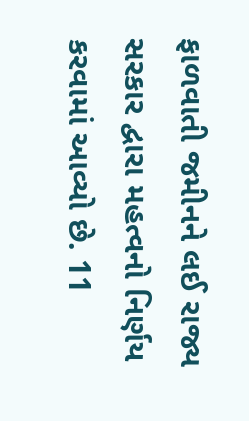ફાળવાતી જમીનને લઈ રાજ્ય સરકાર દ્વારા મહત્વનો નિર્ણય કરવામાં આવ્યો છે. 11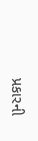પ્રકારની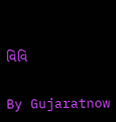વિવિ

By Gujaratnow